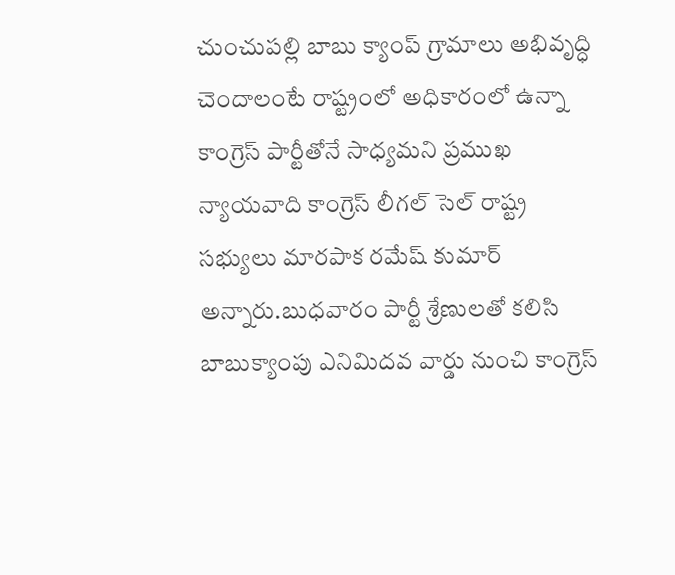చుంచుపల్లి బాబు క్యాంప్ గ్రామాలు అభివృద్ధి చెందాలంటే రాష్ట్రంలో అధికారంలో ఉన్నా కాంగ్రెస్ పార్టీతోనే సాధ్యమని ప్రముఖ న్యాయవాది కాంగ్రెస్ లీగల్ సెల్ రాష్ట్ర సభ్యులు మారపాక రమేష్ కుమార్ అన్నారు.బుధవారం పార్టీ శ్రేణులతో కలిసి బాబుక్యాంపు ఎనిమిదవ వార్డు నుంచి కాంగ్రెస్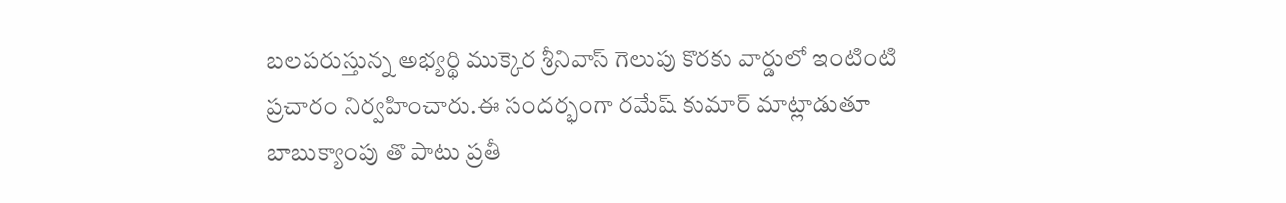బలపరుస్తున్న అభ్యర్థి ముక్కెర శ్రీనివాస్ గెలుపు కొరకు వార్డులో ఇంటింటి ప్రచారం నిర్వహించారు.ఈ సందర్భంగా రమేష్ కుమార్ మాట్లాడుతూ బాబుక్యాంపు తొ పాటు ప్రతీ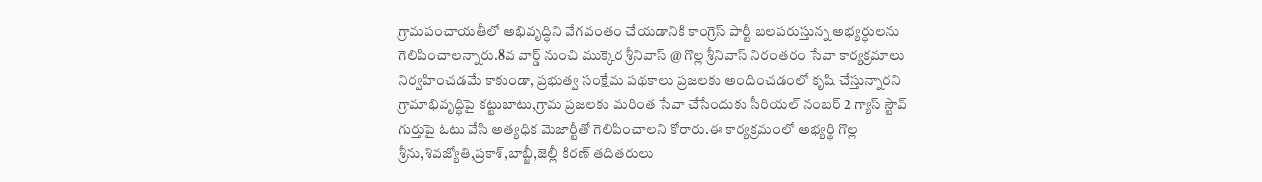గ్రామపంచాయతీలో అభివృద్ధిని వేగవంతం చేయడానికి కాంగ్రెస్ పార్టీ బలపరుస్తున్న అభ్యర్ధులను గెలిపించాలన్నారు.8వ వార్డ్ నుంచి ముక్కెర శ్రీనివాస్ @ గొల్ల శ్రీనివాస్ నిరంతరం సేవా కార్యక్రమాలు నిర్వహించడమే కాకుండా, ప్రభుత్వ సంక్షేమ పథకాలు ప్రజలకు అందించడంలో కృషి చేస్తున్నారని గ్రామాభివృద్ధిపై కట్టుబాటు,గ్రామ ప్రజలకు మరింత సేవా చేసేందుకు సీరియల్ నంబర్ 2 గ్యాస్ స్టౌవ్ గుర్తుపై ఓటు వేసి అత్యధిక మెజార్టీతో గెలిపించాలని కోరారు.ఈ కార్యక్రమంలో అభ్యర్థి గొల్ల శ్రీను,శివజ్యోతి,ప్రకాశ్,బాబ్జీ,జెల్లీ కిరణ్ తదితరులు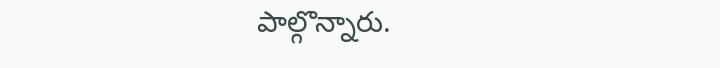పాల్గొన్నారు.